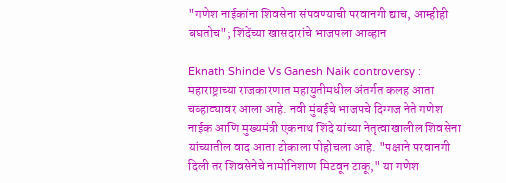"गणेश नाईकांना शिवसेना संपवण्याची परवानगी द्याच, आम्हीही बघतोच"; शिंदेंच्या खासदारांचे भाजपला आव्हान

Eknath Shinde Vs Ganesh Naik controversy : महाराष्ट्राच्या राजकारणात महायुतीमधील अंतर्गत कलह आता चव्हाट्यावर आला आहे. नवी मुंबईचे भाजपचे दिग्गज नेते गणेश नाईक आणि मुख्यमंत्री एकनाथ शिंदे यांच्या नेतृत्वाखालील शिवसेना यांच्यातील वाद आता टोकाला पोहोचला आहे. "पक्षाने परवानगी दिली तर शिवसेनेचे नामोनिशाण मिटवून टाकू," या गणेश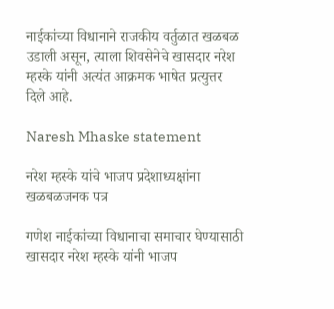नाईकांच्या विधानाने राजकीय वर्तुळात खळबळ उडाली असून, त्याला शिवसेनेचे खासदार नरेश म्हस्के यांनी अत्यंत आक्रमक भाषेत प्रत्युत्तर दिले आहे.

Naresh Mhaske statement

नरेश म्हस्के यांचे भाजप प्रदेशाध्यक्षांना खळबळजनक पत्र

गणेश नाईकांच्या विधानाचा समाचार घेण्यासाठी खासदार नरेश म्हस्के यांनी भाजप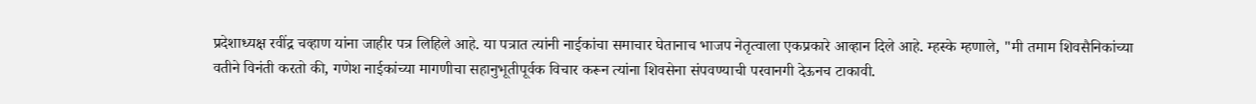प्रदेशाध्यक्ष रवींद्र चव्हाण यांना जाहीर पत्र लिहिले आहे. या पत्रात त्यांनी नाईकांचा समाचार घेतानाच भाजप नेतृत्वाला एकप्रकारे आव्हान दिले आहे. म्हस्के म्हणाले, "मी तमाम शिवसैनिकांच्या वतीने विनंती करतो की, गणेश नाईकांच्या मागणीचा सहानुभूतीपूर्वक विचार करून त्यांना शिवसेना संपवण्याची परवानगी देऊनच टाकावी.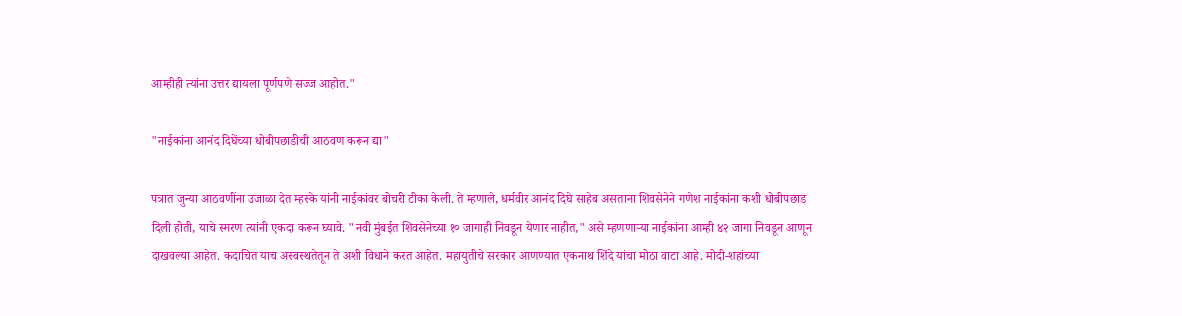आम्हीही त्यांना उत्तर द्यायला पूर्णपणे सज्ज आहोत."

"नाईकांना आनंद दिघेंच्या धोबीपछाडीची आठवण करून द्या"

पत्रात जुन्या आठवणींना उजाळा देत म्हस्के यांनी नाईकांवर बोचरी टीका केली. ते म्हणाले, धर्मवीर आनंद दिघे साहेब असताना शिवसेनेने गणेश नाईकांना कशी धोबीपछाड दिली होती, याचे स्मरण त्यांनी एकदा करून घ्यावे. "नवी मुंबईत शिवसेनेच्या १० जागाही निवडून येणार नाहीत," असे म्हणणाऱ्या नाईकांना आम्ही ४२ जागा निवडून आणून दाखवल्या आहेत. कदाचित याच अस्वस्थतेतून ते अशी विधाने करत आहेत. महायुतीचे सरकार आणण्यात एकनाथ शिंदे यांचा मोठा वाटा आहे. मोदी-शहांच्या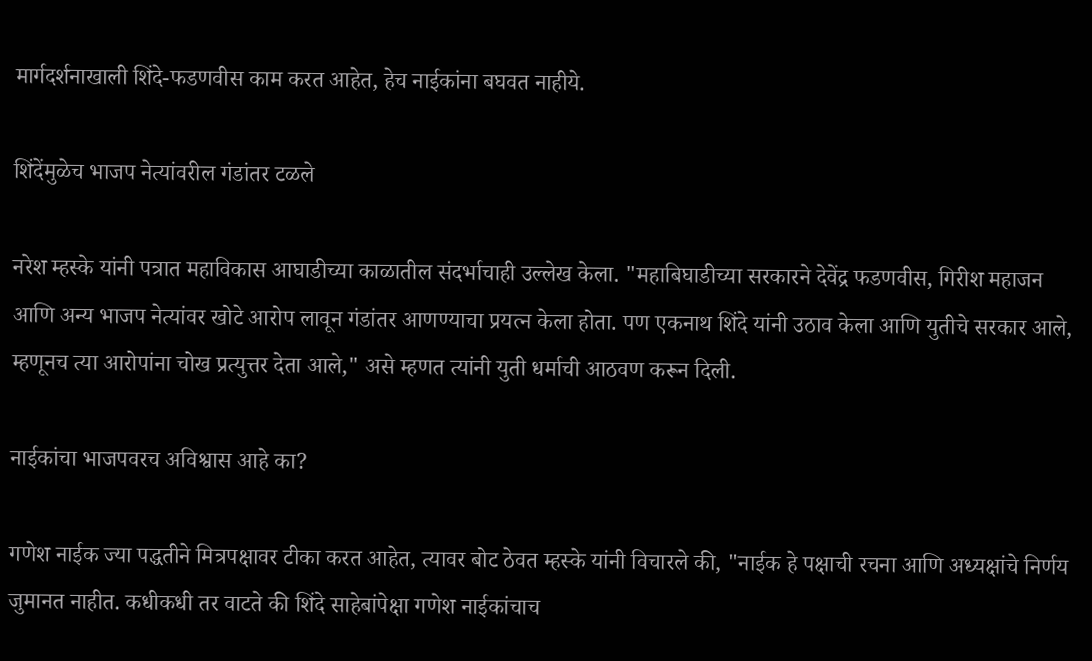मार्गदर्शनाखाली शिंदे-फडणवीस काम करत आहेत, हेच नाईकांना बघवत नाहीये.

शिंदेंमुळेच भाजप नेत्यांवरील गंडांतर टळले

नरेश म्हस्के यांनी पत्रात महाविकास आघाडीच्या काळातील संदर्भाचाही उल्लेख केला. "महाबिघाडीच्या सरकारने देवेंद्र फडणवीस, गिरीश महाजन आणि अन्य भाजप नेत्यांवर खोटे आरोप लावून गंडांतर आणण्याचा प्रयत्न केला होता. पण एकनाथ शिंदे यांनी उठाव केला आणि युतीचे सरकार आले, म्हणूनच त्या आरोपांना चोख प्रत्युत्तर देता आले," असे म्हणत त्यांनी युती धर्माची आठवण करून दिली.

नाईकांचा भाजपवरच अविश्वास आहे का?

गणेश नाईक ज्या पद्धतीने मित्रपक्षावर टीका करत आहेत, त्यावर बोट ठेवत म्हस्के यांनी विचारले की, "नाईक हे पक्षाची रचना आणि अध्यक्षांचे निर्णय जुमानत नाहीत. कधीकधी तर वाटते की शिंदे साहेबांपेक्षा गणेश नाईकांचाच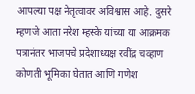आपल्या पक्ष नेतृत्वावर अविश्वास आहे. दुसरे म्हणजे आता नरेश म्हस्के यांच्या या आक्रमक पत्रानंतर भाजपचे प्रदेशाध्यक्ष रवींद्र चव्हाण कोणती भूमिका घेतात आणि गणेश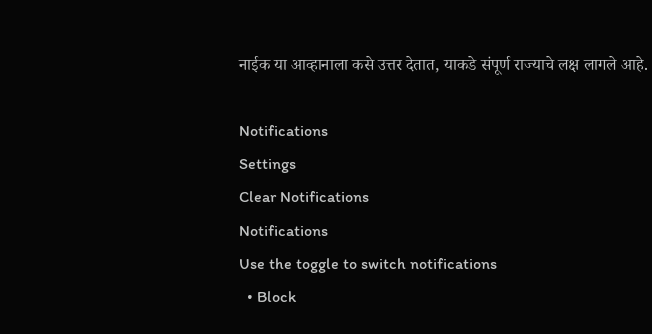नाईक या आव्हानाला कसे उत्तर देतात, याकडे संपूर्ण राज्याचे लक्ष लागले आहे.

Notifications
Settings
Clear Notifications
Notifications
Use the toggle to switch notifications
  • Block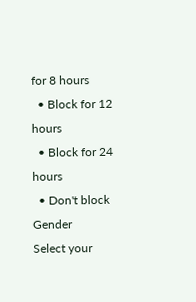for 8 hours
  • Block for 12 hours
  • Block for 24 hours
  • Don't block
Gender
Select your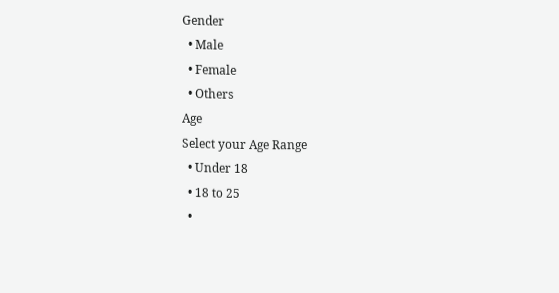Gender
  • Male
  • Female
  • Others
Age
Select your Age Range
  • Under 18
  • 18 to 25
  •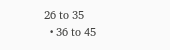26 to 35
  • 36 to 45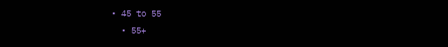• 45 to 55
  • 55+